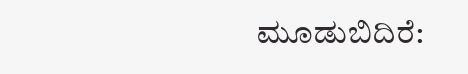ಮೂಡುಬಿದಿರೆ: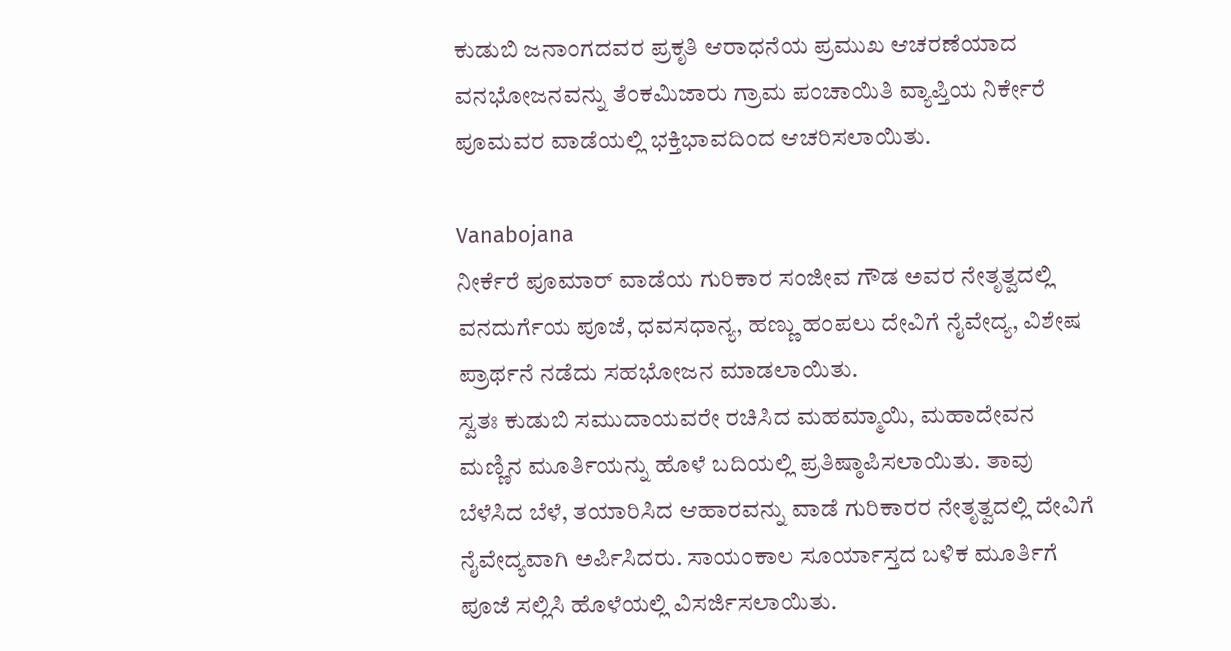ಕುಡುಬಿ ಜನಾಂಗದವರ ಪ್ರಕೃತಿ ಆರಾಧನೆಯ ಪ್ರಮುಖ ಆಚರಣೆಯಾದ ವನಭೋಜನವನ್ನು ತೆಂಕಮಿಜಾರು ಗ್ರಾಮ ಪಂಚಾಯಿತಿ ವ್ಯಾಪ್ತಿಯ ನಿರ್ಕೇರೆ ಪೂಮವರ ವಾಡೆಯಲ್ಲಿ ಭಕ್ತಿಭಾವದಿಂದ ಆಚರಿಸಲಾಯಿತು.

Vanabojana
ನೀರ್ಕೆರೆ ಪೂಮಾರ್ ವಾಡೆಯ ಗುರಿಕಾರ ಸಂಜೀವ ಗೌಡ ಅವರ ನೇತೃತ್ವದಲ್ಲಿ ವನದುರ್ಗೆಯ ಪೂಜೆ, ಧವಸಧಾನ್ಯ, ಹಣ್ಣು ಹಂಪಲು ದೇವಿಗೆ ನೈವೇದ್ಯ, ವಿಶೇಷ ಪ್ರಾರ್ಥನೆ ನಡೆದು ಸಹಭೋಜನ ಮಾಡಲಾಯಿತು.
ಸ್ವತಃ ಕುಡುಬಿ ಸಮುದಾಯವರೇ ರಚಿಸಿದ ಮಹಮ್ಮಾಯಿ, ಮಹಾದೇವನ ಮಣ್ಣಿನ ಮೂರ್ತಿಯನ್ನು ಹೊಳೆ ಬದಿಯಲ್ಲಿ ಪ್ರತಿಷ್ಠಾಪಿಸಲಾಯಿತು. ತಾವು ಬೆಳೆಸಿದ ಬೆಳೆ, ತಯಾರಿಸಿದ ಆಹಾರವನ್ನು ವಾಡೆ ಗುರಿಕಾರರ ನೇತೃತ್ವದಲ್ಲಿ ದೇವಿಗೆ ನೈವೇದ್ಯವಾಗಿ ಅರ್ಪಿಸಿದರು. ಸಾಯಂಕಾಲ ಸೂರ್ಯಾಸ್ತದ ಬಳಿಕ ಮೂರ್ತಿಗೆ ಪೂಜೆ ಸಲ್ಲಿಸಿ ಹೊಳೆಯಲ್ಲಿ ವಿಸರ್ಜಿಸಲಾಯಿತು.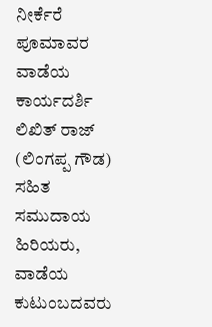ನೀರ್ಕೆರೆ ಪೂಮಾವರ ವಾಡೆಯ ಕಾರ್ಯದರ್ಶಿ ಲಿಖಿತ್ ರಾಜ್ (ಲಿಂಗಪ್ಪ ಗೌಡ) ಸಹಿತ ಸಮುದಾಯ ಹಿರಿಯರು, ವಾಡೆಯ ಕುಟುಂಬದವರು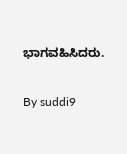ಭಾಗವಹಿಸಿದರು.

By suddi9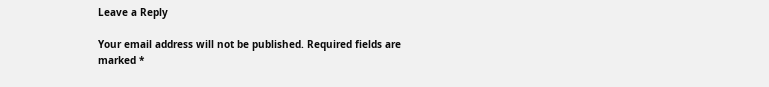Leave a Reply

Your email address will not be published. Required fields are marked *